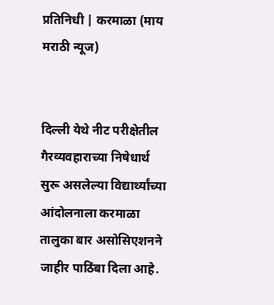प्रतिनिधी | करमाळा (माय मराठी न्यूज)


दिल्ली येथे नीट परीक्षेतील गैरव्यवहाराच्या निषेधार्थ सुरू असलेल्या विद्यार्थ्यांच्या आंदोलनाला करमाळा तालुका बार असोसिएशनने जाहीर पाठिंबा दिला आहे.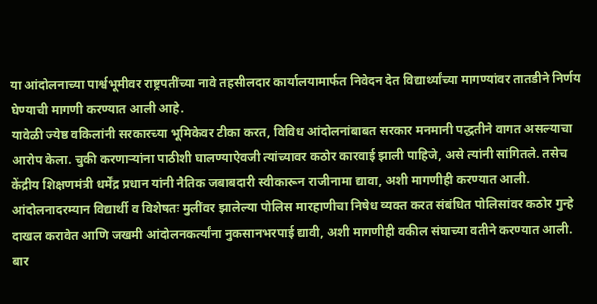या आंदोलनाच्या पार्श्वभूमीवर राष्ट्रपतींच्या नावे तहसीलदार कार्यालयामार्फत निवेदन देत विद्यार्थ्यांच्या मागण्यांवर तातडीने निर्णय घेण्याची मागणी करण्यात आली आहे.
यावेळी ज्येष्ठ वकिलांनी सरकारच्या भूमिकेवर टीका करत, विविध आंदोलनांबाबत सरकार मनमानी पद्धतीने वागत असल्याचा आरोप केला. चुकी करणाऱ्यांना पाठीशी घालण्याऐवजी त्यांच्यावर कठोर कारवाई झाली पाहिजे, असे त्यांनी सांगितले. तसेच केंद्रीय शिक्षणमंत्री धर्मेंद्र प्रधान यांनी नैतिक जबाबदारी स्वीकारून राजीनामा द्यावा, अशी मागणीही करण्यात आली.
आंदोलनादरम्यान विद्यार्थी व विशेषतः मुलींवर झालेल्या पोलिस मारहाणीचा निषेध व्यक्त करत संबंधित पोलिसांवर कठोर गुन्हे दाखल करावेत आणि जखमी आंदोलनकर्त्यांना नुकसानभरपाई द्यावी, अशी मागणीही वकील संघाच्या वतीने करण्यात आली.
बार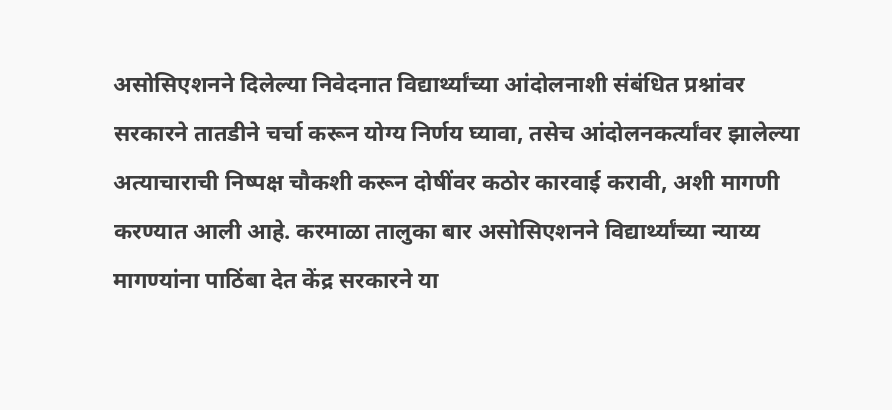असोसिएशनने दिलेल्या निवेदनात विद्यार्थ्यांच्या आंदोलनाशी संबंधित प्रश्नांवर सरकारने तातडीने चर्चा करून योग्य निर्णय घ्यावा, तसेच आंदोलनकर्त्यांवर झालेल्या अत्याचाराची निष्पक्ष चौकशी करून दोषींवर कठोर कारवाई करावी, अशी मागणी करण्यात आली आहे. करमाळा तालुका बार असोसिएशनने विद्यार्थ्यांच्या न्याय्य मागण्यांना पाठिंबा देत केंद्र सरकारने या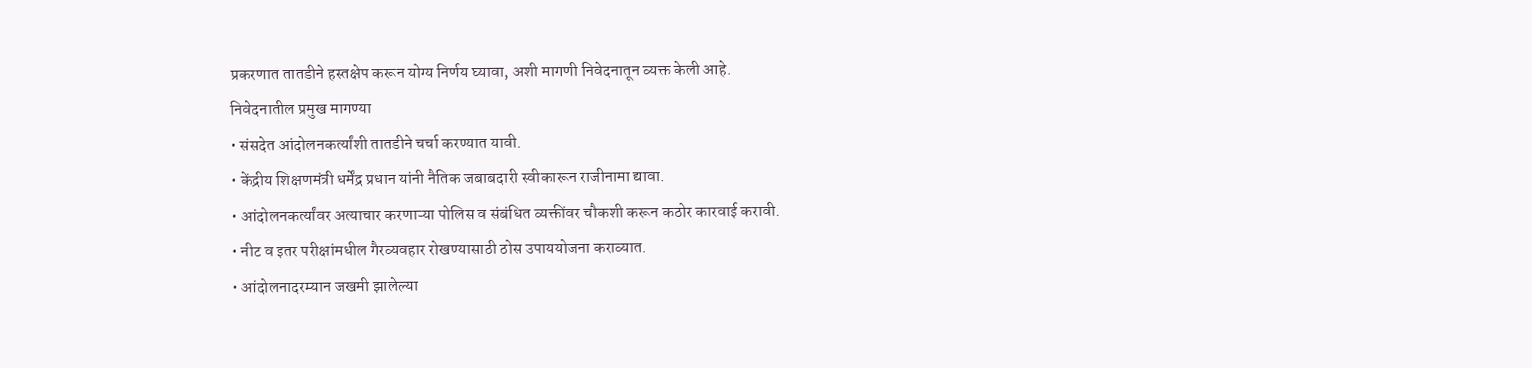प्रकरणात तातडीने हस्तक्षेप करून योग्य निर्णय घ्यावा, अशी मागणी निवेदनातून व्यक्त केली आहे.
निवेदनातील प्रमुख मागण्या
• संसदेत आंदोलनकर्त्यांशी तातडीने चर्चा करण्यात यावी.
• केंद्रीय शिक्षणमंत्री धर्मेंद्र प्रधान यांनी नैतिक जबाबदारी स्वीकारून राजीनामा द्यावा.
• आंदोलनकर्त्यांवर अत्याचार करणाऱ्या पोलिस व संबंधित व्यक्तींवर चौकशी करून कठोर कारवाई करावी.
• नीट व इतर परीक्षांमधील गैरव्यवहार रोखण्यासाठी ठोस उपाययोजना कराव्यात.
• आंदोलनादरम्यान जखमी झालेल्या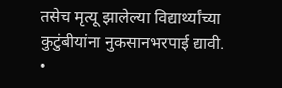तसेच मृत्यू झालेल्या विद्यार्थ्यांच्या कुटुंबीयांना नुकसानभरपाई द्यावी.
•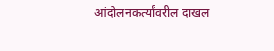आंदोलनकर्त्यांवरील दाखल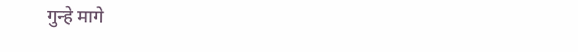गुन्हे मागे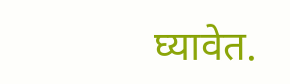घ्यावेत.